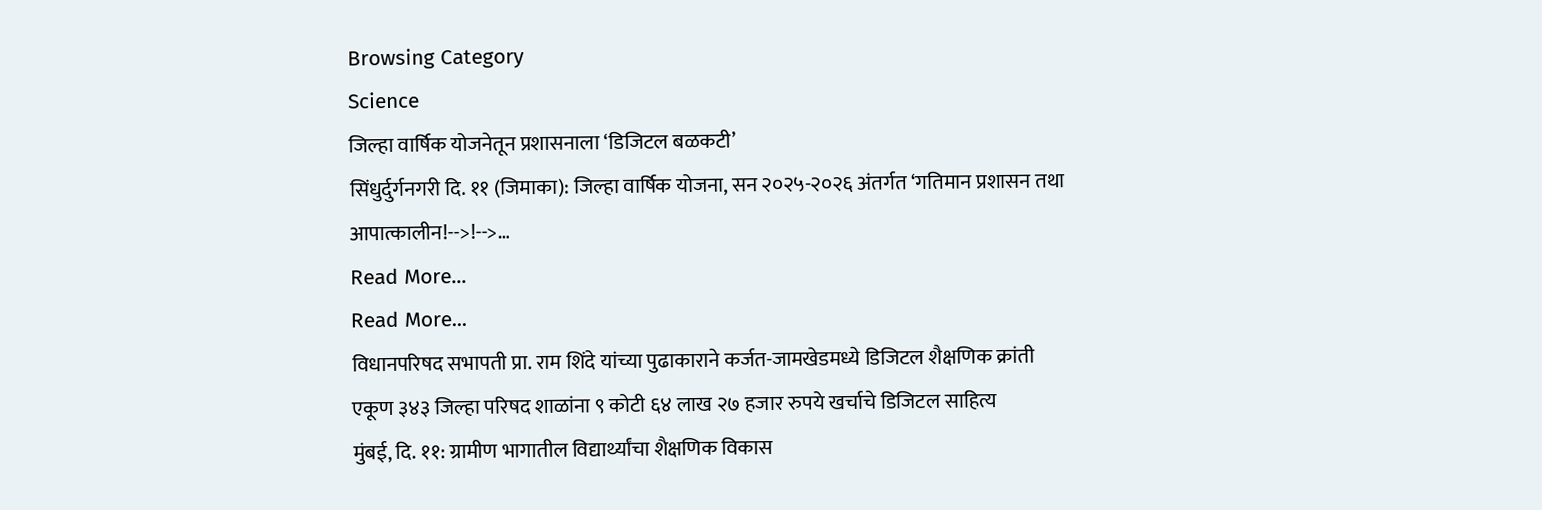Browsing Category
Science
जिल्हा वार्षिक योजनेतून प्रशासनाला ‘डिजिटल बळकटी’
सिंधुर्दुर्गनगरी दि. ११ (जिमाका): जिल्हा वार्षिक योजना, सन २०२५-२०२६ अंतर्गत ‘गतिमान प्रशासन तथा आपात्कालीन!-->!-->…
Read More...
Read More...
विधानपरिषद सभापती प्रा. राम शिंदे यांच्या पुढाकाराने कर्जत-जामखेडमध्ये डिजिटल शैक्षणिक क्रांती
एकूण ३४३ जिल्हा परिषद शाळांना ९ कोटी ६४ लाख २७ हजार रुपये खर्चाचे डिजिटल साहित्य
मुंबई, दि. ११: ग्रामीण भागातील विद्यार्थ्यांचा शैक्षणिक विकास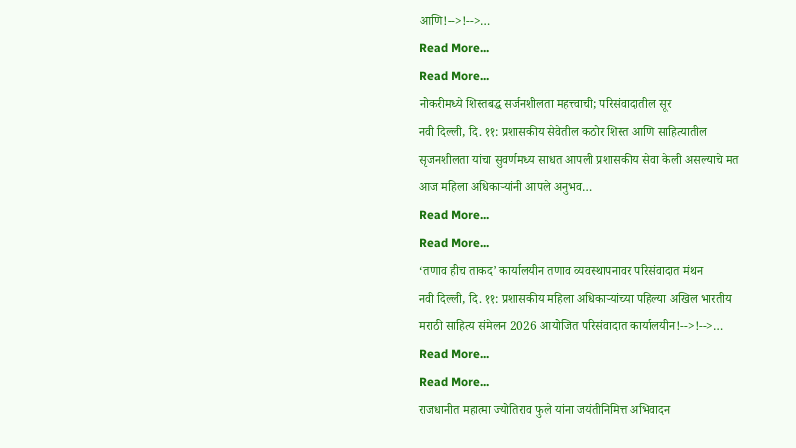आणि!-->!-->…
Read More...
Read More...
नोकरीमध्ये शिस्तबद्ध सर्जनशीलता महत्त्वाची; परिसंवादातील सूर
नवी दिल्ली, दि. ११: प्रशासकीय सेवेतील कठोर शिस्त आणि साहित्यातील सृजनशीलता यांचा सुवर्णमध्य साधत आपली प्रशासकीय सेवा केली असल्याचे मत आज महिला अधिकाऱ्यांनी आपले अनुभव…
Read More...
Read More...
‘तणाव हीच ताकद’ कार्यालयीन तणाव व्यवस्थापनावर परिसंवादात मंथन
नवी दिल्ली, दि. ११: प्रशासकीय महिला अधिकाऱ्यांच्या पहिल्या अखिल भारतीय मराठी साहित्य संमेलन 2026 आयोजित परिसंवादात कार्यालयीन!-->!-->…
Read More...
Read More...
राजधानीत महात्मा ज्योतिराव फुले यांना जयंतीनिमित्त अभिवादन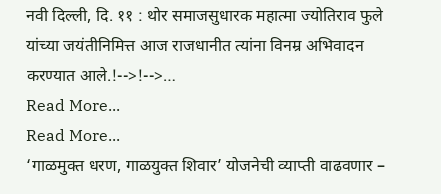नवी दिल्ली, दि. ११ : थोर समाजसुधारक महात्मा ज्योतिराव फुले यांच्या जयंतीनिमित्त आज राजधानीत त्यांना विनम्र अभिवादन करण्यात आले.!-->!-->…
Read More...
Read More...
‘गाळमुक्त धरण, गाळयुक्त शिवार’ योजनेची व्याप्ती वाढवणार –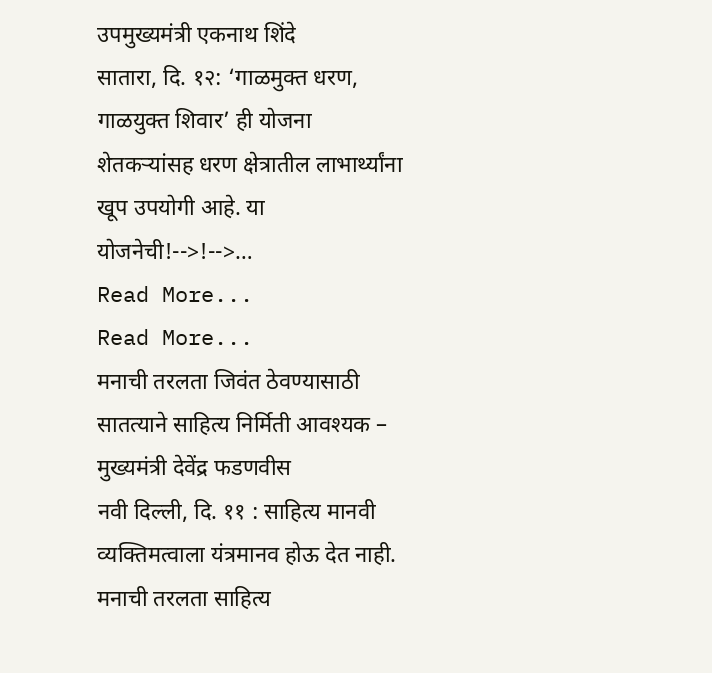उपमुख्यमंत्री एकनाथ शिंदे
सातारा, दि. १२: ‘गाळमुक्त धरण, गाळयुक्त शिवार’ ही योजना शेतकऱ्यांसह धरण क्षेत्रातील लाभार्थ्यांना खूप उपयोगी आहे. या योजनेची!-->!-->…
Read More...
Read More...
मनाची तरलता जिवंत ठेवण्यासाठी सातत्याने साहित्य निर्मिती आवश्यक – मुख्यमंत्री देवेंद्र फडणवीस
नवी दिल्ली, दि. ११ : साहित्य मानवी व्यक्तिमत्वाला यंत्रमानव होऊ देत नाही. मनाची तरलता साहित्य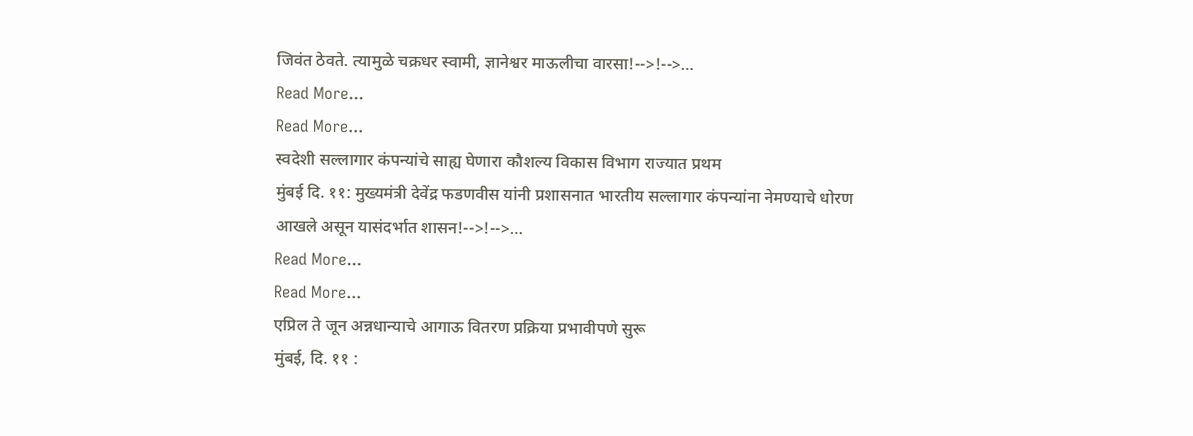जिवंत ठेवते. त्यामुळे चक्रधर स्वामी, ज्ञानेश्वर माऊलीचा वारसा!-->!-->…
Read More...
Read More...
स्वदेशी सल्लागार कंपन्यांचे साह्य घेणारा कौशल्य विकास विभाग राज्यात प्रथम
मुंबई दि. ११: मुख्यमंत्री देवेंद्र फडणवीस यांनी प्रशासनात भारतीय सल्लागार कंपन्यांना नेमण्याचे धोरण आखले असून यासंदर्भात शासन!-->!-->…
Read More...
Read More...
एप्रिल ते जून अन्नधान्याचे आगाऊ वितरण प्रक्रिया प्रभावीपणे सुरू
मुंबई, दि. ११ :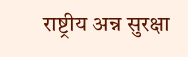राष्ट्रीय अन्न सुरक्षा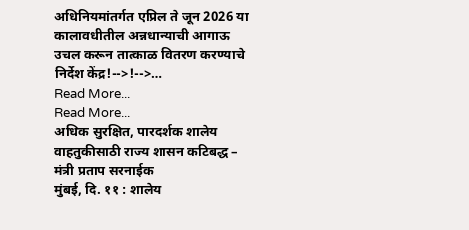अधिनियमांतर्गत एप्रिल ते जून 2026 या कालावधीतील अन्नधान्याची आगाऊ उचल करून तात्काळ वितरण करण्याचे निर्देश केंद्र!-->!-->…
Read More...
Read More...
अधिक सुरक्षित, पारदर्शक शालेय वाहतुकीसाठी राज्य शासन कटिबद्ध – मंत्री प्रताप सरनाईक
मुंबई, दि. ११ : शालेय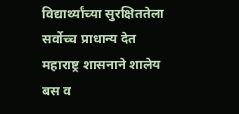विद्यार्थ्यांच्या सुरक्षिततेला सर्वोच्च प्राधान्य देत महाराष्ट्र शासनाने शालेय बस व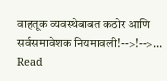वाहतूक व्यवस्थेबाबत कठोर आणि सर्वसमावेशक नियमावली!-->!-->…
Read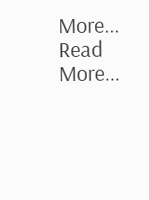More...
Read More...